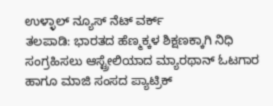ಉಳ್ಳಾಲ್ ನ್ಯೂಸ್ ನೆಟ್ ವರ್ಕ್
ತಲಪಾಡಿ: ಭಾರತದ ಹೆಣ್ಮಕ್ಕಳ ಶಿಕ್ಷಣಕ್ಕಾಗಿ ನಿಧಿ ಸಂಗ್ರಹಿಸಲು ಆಸ್ಟ್ರೇಲಿಯಾದ ಮ್ಯಾರಥಾನ್ ಓಟಗಾರ ಹಾಗೂ ಮಾಜಿ ಸಂಸದ ಪ್ಯಾಟ್ರಿಕ್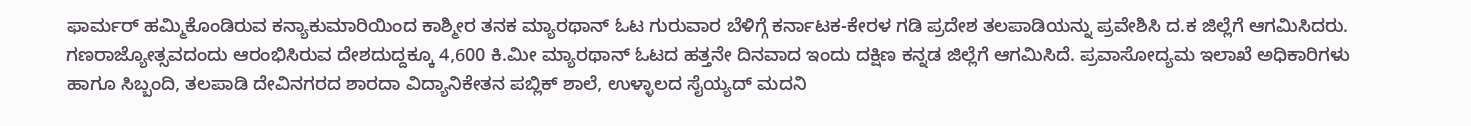ಫಾರ್ಮರ್ ಹಮ್ಮಿಕೊಂಡಿರುವ ಕನ್ಯಾಕುಮಾರಿಯಿಂದ ಕಾಶ್ಮೀರ ತನಕ ಮ್ಯಾರಥಾನ್ ಓಟ ಗುರುವಾರ ಬೆಳಿಗ್ಗೆ ಕರ್ನಾಟಕ-ಕೇರಳ ಗಡಿ ಪ್ರದೇಶ ತಲಪಾಡಿಯನ್ನು ಪ್ರವೇಶಿಸಿ ದ.ಕ ಜಿಲ್ಲೆಗೆ ಆಗಮಿಸಿದರು.
ಗಣರಾಜ್ಯೋತ್ಸವದಂದು ಆರಂಭಿಸಿರುವ ದೇಶದುದ್ದಕ್ಕೂ 4,600 ಕಿ.ಮೀ ಮ್ಯಾರಥಾನ್ ಓಟದ ಹತ್ತನೇ ದಿನವಾದ ಇಂದು ದಕ್ಷಿಣ ಕನ್ನಡ ಜಿಲ್ಲೆಗೆ ಆಗಮಿಸಿದೆ. ಪ್ರವಾಸೋದ್ಯಮ ಇಲಾಖೆ ಅಧಿಕಾರಿಗಳು ಹಾಗೂ ಸಿಬ್ಬಂದಿ, ತಲಪಾಡಿ ದೇವಿನಗರದ ಶಾರದಾ ವಿದ್ಯಾನಿಕೇತನ ಪಬ್ಲಿಕ್ ಶಾಲೆ, ಉಳ್ಳಾಲದ ಸೈಯ್ಯದ್ ಮದನಿ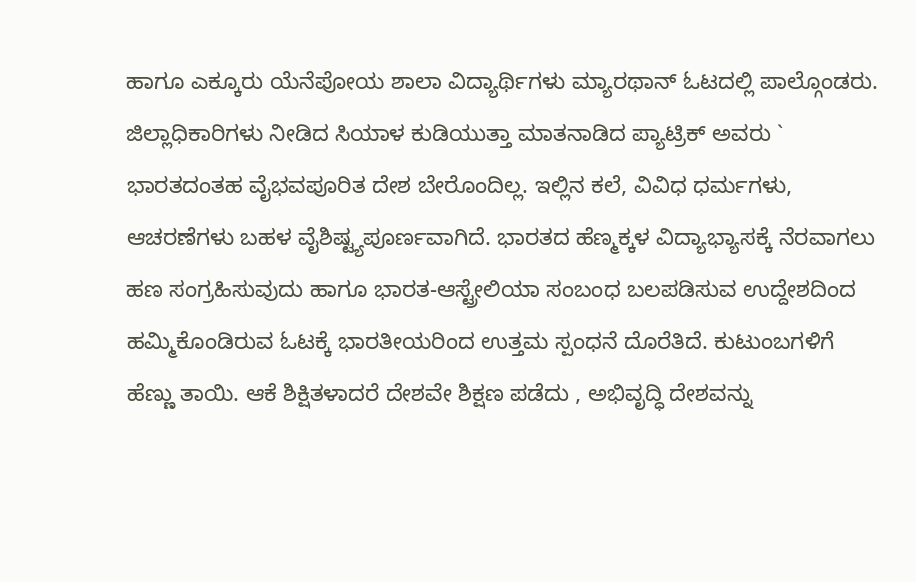ಹಾಗೂ ಎಕ್ಕೂರು ಯೆನೆಪೋಯ ಶಾಲಾ ವಿದ್ಯಾರ್ಥಿಗಳು ಮ್ಯಾರಥಾನ್ ಓಟದಲ್ಲಿ ಪಾಲ್ಗೊಂಡರು.
ಜಿಲ್ಲಾಧಿಕಾರಿಗಳು ನೀಡಿದ ಸಿಯಾಳ ಕುಡಿಯುತ್ತಾ ಮಾತನಾಡಿದ ಪ್ಯಾಟ್ರಿಕ್ ಅವರು ` ಭಾರತದಂತಹ ವೈಭವಪೂರಿತ ದೇಶ ಬೇರೊಂದಿಲ್ಲ. ಇಲ್ಲಿನ ಕಲೆ, ವಿವಿಧ ಧರ್ಮಗಳು, ಆಚರಣೆಗಳು ಬಹಳ ವೈಶಿಷ್ಟ್ಯಪೂರ್ಣವಾಗಿದೆ. ಭಾರತದ ಹೆಣ್ಮಕ್ಕಳ ವಿದ್ಯಾಭ್ಯಾಸಕ್ಕೆ ನೆರವಾಗಲು ಹಣ ಸಂಗ್ರಹಿಸುವುದು ಹಾಗೂ ಭಾರತ-ಆಸ್ಟ್ರೇಲಿಯಾ ಸಂಬಂಧ ಬಲಪಡಿಸುವ ಉದ್ದೇಶದಿಂದ ಹಮ್ಮಿಕೊಂಡಿರುವ ಓಟಕ್ಕೆ ಭಾರತೀಯರಿಂದ ಉತ್ತಮ ಸ್ಪಂಧನೆ ದೊರೆತಿದೆ. ಕುಟುಂಬಗಳಿಗೆ ಹೆಣ್ಣು ತಾಯಿ. ಆಕೆ ಶಿಕ್ಷಿತಳಾದರೆ ದೇಶವೇ ಶಿಕ್ಷಣ ಪಡೆದು , ಅಭಿವೃದ್ಧಿ ದೇಶವನ್ನು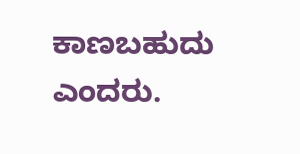ಕಾಣಬಹುದು ಎಂದರು.